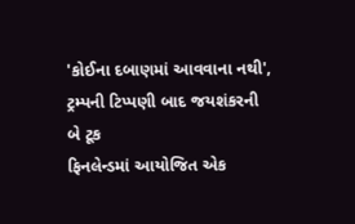'કોઈના દબાણમાં આવવાના નથી', ટ્રમ્પની ટિપ્પણી બાદ જયશંકરની બે ટૂક
ફિનલેન્ડમાં આયોજિત એક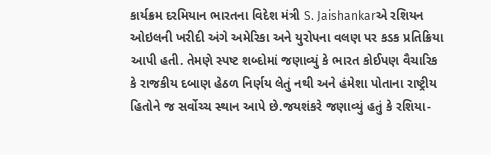કાર્યક્રમ દરમિયાન ભારતના વિદેશ મંત્રી S. Jaishankarએ રશિયન ઓઇલની ખરીદી અંગે અમેરિકા અને યુરોપના વલણ પર કડક પ્રતિક્રિયા આપી હતી. તેમણે સ્પષ્ટ શબ્દોમાં જણાવ્યું કે ભારત કોઈપણ વૈચારિક કે રાજકીય દબાણ હેઠળ નિર્ણય લેતું નથી અને હંમેશા પોતાના રાષ્ટ્રીય હિતોને જ સર્વોચ્ચ સ્થાન આપે છે.જયશંકરે જણાવ્યું હતું કે રશિયા-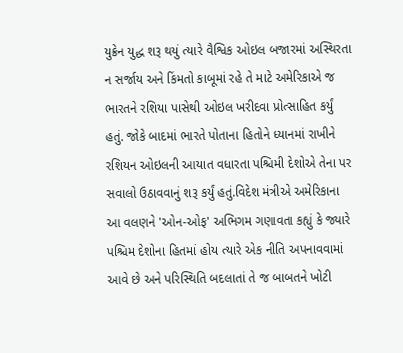યુક્રેન યુદ્ધ શરૂ થયું ત્યારે વૈશ્વિક ઓઇલ બજારમાં અસ્થિરતા ન સર્જાય અને કિંમતો કાબૂમાં રહે તે માટે અમેરિકાએ જ ભારતને રશિયા પાસેથી ઓઇલ ખરીદવા પ્રોત્સાહિત કર્યું હતું. જોકે બાદમાં ભારતે પોતાના હિતોને ધ્યાનમાં રાખીને રશિયન ઓઇલની આયાત વધારતા પશ્ચિમી દેશોએ તેના પર સવાલો ઉઠાવવાનું શરૂ કર્યું હતું.વિદેશ મંત્રીએ અમેરિકાના આ વલણને 'ઓન-ઓફ' અભિગમ ગણાવતા કહ્યું કે જ્યારે પશ્ચિમ દેશોના હિતમાં હોય ત્યારે એક નીતિ અપનાવવામાં આવે છે અને પરિસ્થિતિ બદલાતાં તે જ બાબતને ખોટી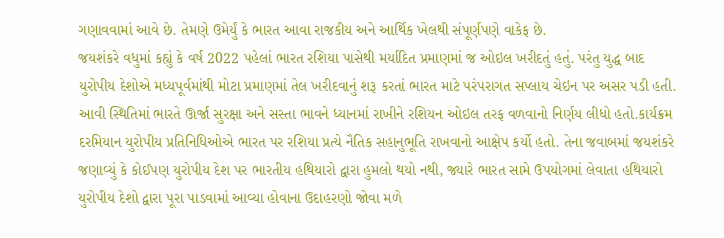ગણાવવામાં આવે છે. તેમણે ઉમેર્યું કે ભારત આવા રાજકીય અને આર્થિક ખેલથી સંપૂર્ણપણે વાકેફ છે.
જયશંકરે વધુમાં કહ્યું કે વર્ષ 2022 પહેલાં ભારત રશિયા પાસેથી મર્યાદિત પ્રમાણમાં જ ઓઇલ ખરીદતું હતું. પરંતુ યુદ્ધ બાદ યુરોપીય દેશોએ મધ્યપૂર્વમાંથી મોટા પ્રમાણમાં તેલ ખરીદવાનું શરૂ કરતાં ભારત માટે પરંપરાગત સપ્લાય ચેઇન પર અસર પડી હતી. આવી સ્થિતિમાં ભારતે ઊર્જા સુરક્ષા અને સસ્તા ભાવને ધ્યાનમાં રાખીને રશિયન ઓઇલ તરફ વળવાનો નિર્ણય લીધો હતો.કાર્યક્રમ દરમિયાન યુરોપીય પ્રતિનિધિઓએ ભારત પર રશિયા પ્રત્યે નૈતિક સહાનુભૂતિ રાખવાનો આક્ષેપ કર્યો હતો. તેના જવાબમાં જયશંકરે જણાવ્યું કે કોઈપણ યુરોપીય દેશ પર ભારતીય હથિયારો દ્વારા હુમલો થયો નથી, જ્યારે ભારત સામે ઉપયોગમાં લેવાતા હથિયારો યુરોપીય દેશો દ્વારા પૂરા પાડવામાં આવ્યા હોવાના ઉદાહરણો જોવા મળે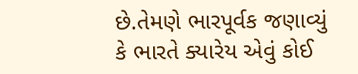છે.તેમણે ભારપૂર્વક જણાવ્યું કે ભારતે ક્યારેય એવું કોઈ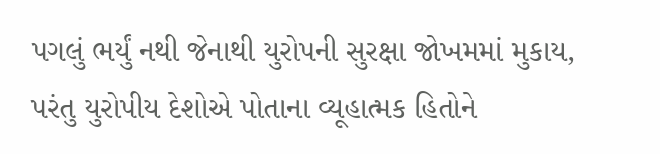પગલું ભર્યું નથી જેનાથી યુરોપની સુરક્ષા જોખમમાં મુકાય, પરંતુ યુરોપીય દેશોએ પોતાના વ્યૂહાત્મક હિતોને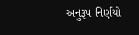અનુરૂપ નિર્ણયો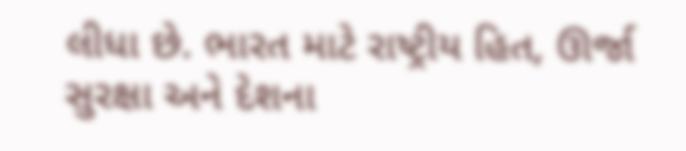લીધા છે. ભારત માટે રાષ્ટ્રીય હિત, ઊર્જા સુરક્ષા અને દેશના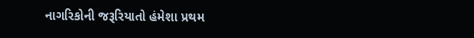નાગરિકોની જરૂરિયાતો હંમેશા પ્રથમ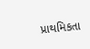પ્રાથમિકતા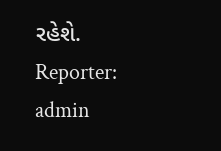રહેશે.
Reporter: admin